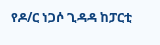የዶ/ር ነጋሶ ጊዳዳ ከፓርቲ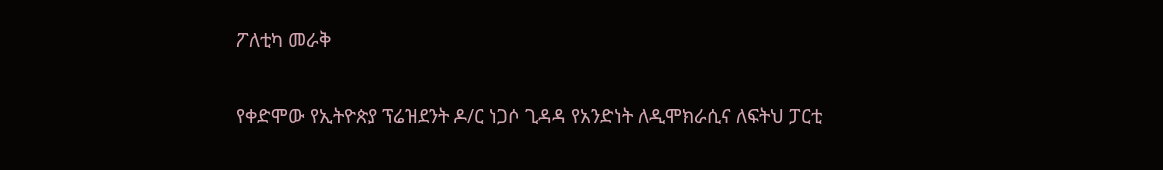ፖለቲካ መራቅ

የቀድሞው የኢትዮጵያ ፕሬዝደንት ዶ/ር ነጋሶ ጊዳዳ የአንድነት ለዲሞክራሲና ለፍትህ ፓርቲ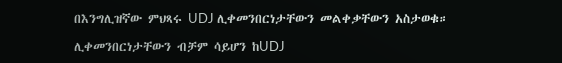በእንግሊዝኛው ምህጻሩ UDJ ሊቀመንበርነታቸውን መልቀቃቸውን አስታወቁ።

ሊቀመንበርነታቸውን ብቻም ሳይሆን ከUDJ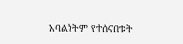አባልነትም የተሰናበቱት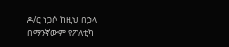ዶ/ር ነጋሶ ከዚህ በኃላ በማንኛውም የፖለቲካ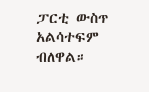ፓርቲ ውስጥ አልሳተፍም ብለዋል።